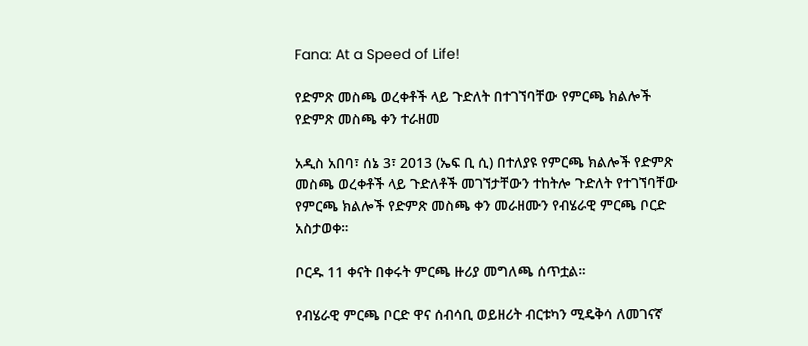Fana: At a Speed of Life!

የድምጽ መስጫ ወረቀቶች ላይ ጉድለት በተገኘባቸው የምርጫ ክልሎች የድምጽ መስጫ ቀን ተራዘመ

አዲስ አበባ፣ ሰኔ 3፣ 2013 (ኤፍ ቢ ሲ) በተለያዩ የምርጫ ክልሎች የድምጽ መስጫ ወረቀቶች ላይ ጉድለቶች መገኘታቸውን ተከትሎ ጉድለት የተገኘባቸው የምርጫ ክልሎች የድምጽ መስጫ ቀን መራዘሙን የብሄራዊ ምርጫ ቦርድ አስታወቀ።

ቦርዱ 11 ቀናት በቀሩት ምርጫ ዙሪያ መግለጫ ሰጥቷል።

የብሄራዊ ምርጫ ቦርድ ዋና ሰብሳቢ ወይዘሪት ብርቱካን ሚዴቅሳ ለመገናኛ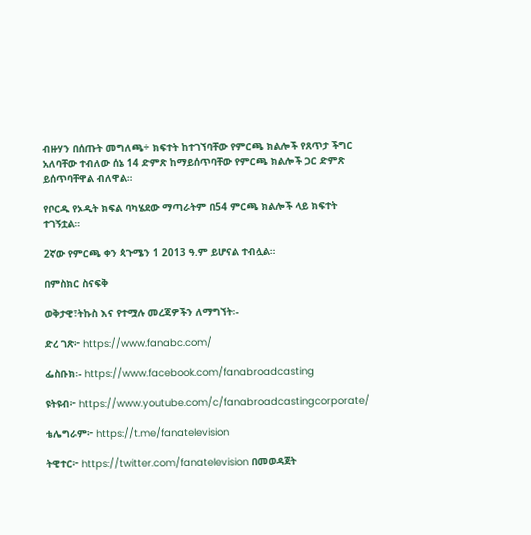ብዙሃን በሰጡት መግለጫ÷ ክፍተት ከተገኘባቸው የምርጫ ክልሎች የጸጥታ ችግር አለባቸው ተብለው ሰኔ 14 ድምጽ ከማይሰጥባቸው የምርጫ ክልሎች ጋር ድምጽ ይሰጥባቸዋል ብለዋል።

የቦርዱ የኦዲት ክፍል ባካሄደው ማጣራትም በ54 ምርጫ ክልሎች ላይ ክፍተት ተገኝቷል።

2ኛው የምርጫ ቀን ጳጉሜን 1 2013 ዓ.ም ይሆናል ተብሏል።

በምስክር ስናፍቅ

ወቅታዊ፣ትኩስ እና የተሟሉ መረጃዎችን ለማግኘት፡-

ድረ ገጽ፦ https://www.fanabc.com/

ፌስቡክ፡- https://www.facebook.com/fanabroadcasting

ዩትዩብ፦ https://www.youtube.com/c/fanabroadcastingcorporate/

ቴሌግራም፦ https://t.me/fanatelevision

ትዊተር፦ https://twitter.com/fanatelevision በመወዳጀት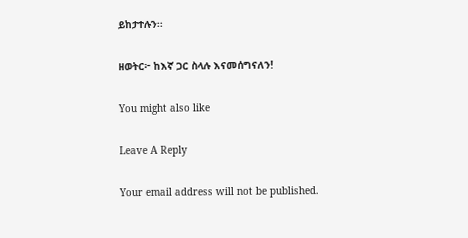ይከታተሉን፡፡

ዘወትር፦ ከእኛ ጋር ስላሉ እናመሰግናለን!

You might also like

Leave A Reply

Your email address will not be published.